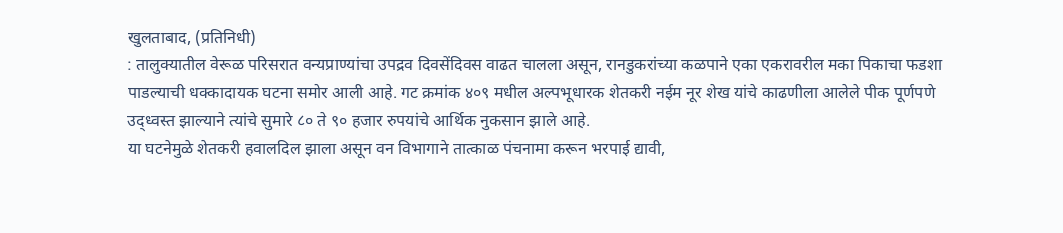खुलताबाद, (प्रतिनिधी)
: तालुक्यातील वेरूळ परिसरात वन्यप्राण्यांचा उपद्रव दिवसेंदिवस वाढत चालला असून, रानडुकरांच्या कळपाने एका एकरावरील मका पिकाचा फडशा पाडल्याची धक्कादायक घटना समोर आली आहे. गट क्रमांक ४०९ मधील अल्पभूधारक शेतकरी नईम नूर शेख यांचे काढणीला आलेले पीक पूर्णपणे उद्ध्वस्त झाल्याने त्यांचे सुमारे ८० ते ९० हजार रुपयांचे आर्थिक नुकसान झाले आहे.
या घटनेमुळे शेतकरी हवालदिल झाला असून वन विभागाने तात्काळ पंचनामा करून भरपाई द्यावी,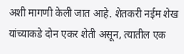अशी मागणी केली जात आहे. शेतकरी नईम शेख यांच्याकडे दोन एकर शेती असून, त्यातील एक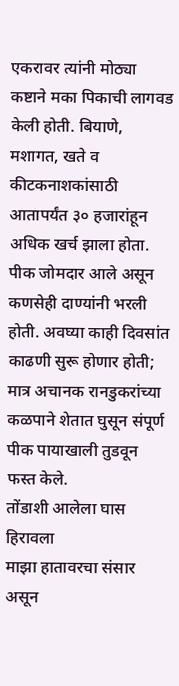एकरावर त्यांनी मोठ्या कष्टाने मका पिकाची लागवड केली होती. बियाणे, मशागत, खते व कीटकनाशकांसाठी आतापर्यंत ३० हजारांहून अधिक खर्च झाला होता. पीक जोमदार आले असून कणसेही दाण्यांनी भरली होती. अवघ्या काही दिवसांत काढणी सुरू होणार होती; मात्र अचानक रानडुकरांच्या कळपाने शेतात घुसून संपूर्ण पीक पायाखाली तुडवून फस्त केले.
तोंडाशी आलेला घास हिरावला
माझा हातावरचा संसार असून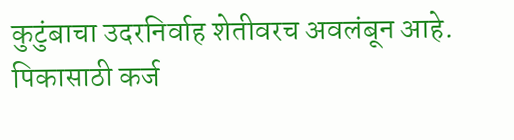कुटुंबाचा उदरनिर्वाह शेतीवरच अवलंबून आहे. पिकासाठी कर्ज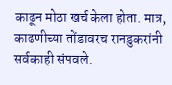काढून मोठा खर्च केला होता. मात्र, काढणीच्या तोंडावरच रानडुकरांनी सर्वकाही संपवले.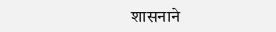शासनाने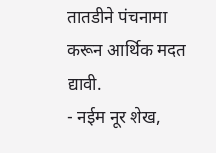तातडीने पंचनामा करून आर्थिक मदत द्यावी.
- नईम नूर शेख,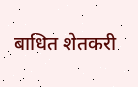बाधित शेतकरी